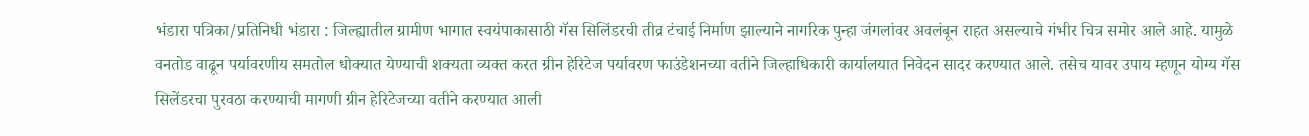भंडारा पत्रिका/प्रतिनिधी भंडारा : जिल्ह्यातील ग्रामीण भागात स्वयंपाकासाठी गॅस सिलिंडरची तीव्र टंचाई निर्माण झाल्याने नागरिक पुन्हा जंगलांवर अवलंबून राहत असल्याचे गंभीर चित्र समोर आले आहे. यामुळे वनतोड वाढून पर्यावरणीय समतोल धोक्यात येण्याची शक्यता व्यक्त करत ग्रीन हेरिटेज पर्यावरण फाउंडेशनच्या वतीने जिल्हाधिकारी कार्यालयात निवेदन सादर करण्यात आले. तसेच यावर उपाय म्हणून योग्य गॅस सिलेंडरचा पुरवठा करण्याची मागणी ग्रीन हेरिटेजच्या वतीने करण्यात आली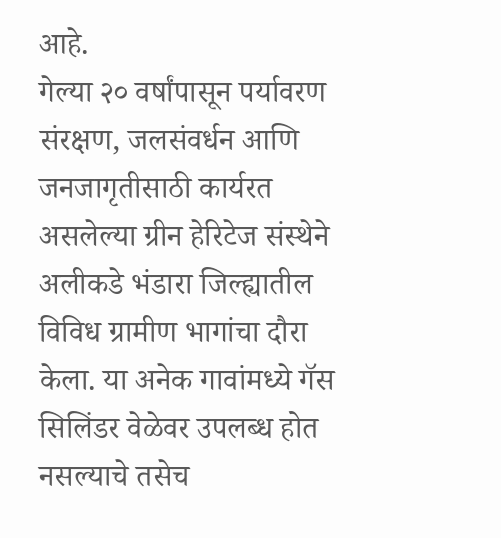आहे.
गेल्या २० वर्षांपासून पर्यावरण संरक्षण, जलसंवर्धन आणि जनजागृतीसाठी कार्यरत असलेल्या ग्रीन हेरिटेज संस्थेने अलीकडे भंडारा जिल्ह्यातील विविध ग्रामीण भागांचा दौरा केला. या अनेक गावांमध्ये गॅस सिलिंडर वेळेवर उपलब्ध होत नसल्याचे तसेच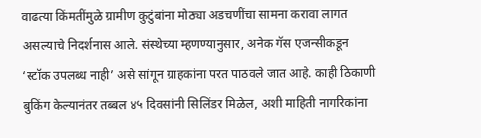वाढत्या किंमतींमुळे ग्रामीण कुटुंबांना मोठ्या अडचणींचा सामना करावा लागत असल्याचे निदर्शनास आले. संस्थेच्या म्हणण्यानुसार, अनेक गॅस एजन्सीकडून ‘स्टॉक उपलब्ध नाही’ असे सांगून ग्राहकांना परत पाठवले जात आहे. काही ठिकाणी बुकिंग केल्यानंतर तब्बल ४५ दिवसांनी सिलिंडर मिळेल, अशी माहिती नागरिकांना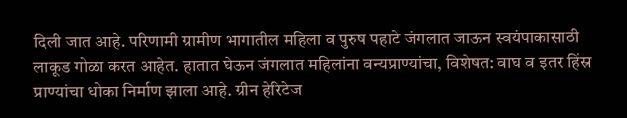दिली जात आहे. परिणामी ग्रामीण भागातील महिला व पुरुष पहाटे जंगलात जाऊन स्वयंपाकासाठी लाकूड गोळा करत आहेत. हातात घेऊन जंगलात महिलांना वन्यप्राण्यांचा, विशेषत: वाघ व इतर हिंस्र प्राण्यांचा धोका निर्माण झाला आहे. ग्रीन हेरिटेज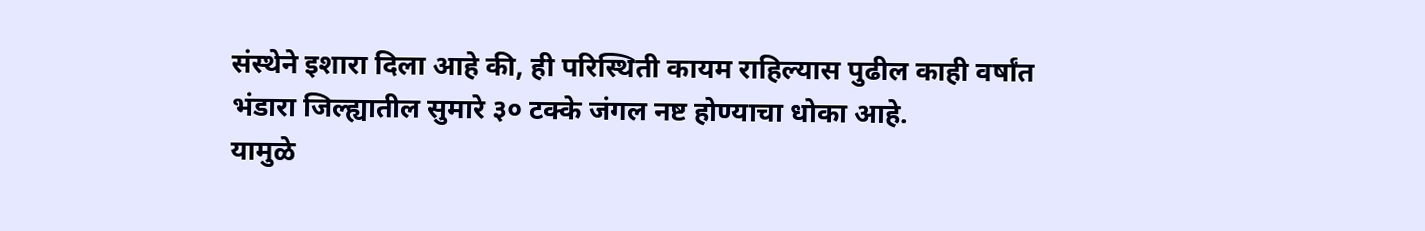संस्थेने इशारा दिला आहे की, ही परिस्थिती कायम राहिल्यास पुढील काही वर्षांत भंडारा जिल्ह्यातील सुमारे ३० टक्के जंगल नष्ट होण्याचा धोका आहे.
यामुळे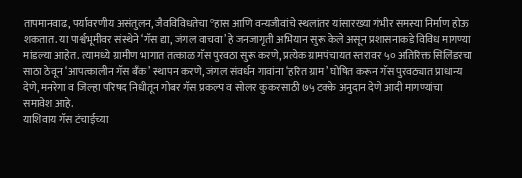तापमानवाढ, पर्यावरणीय असंतुलन, जैवविविधतेचा ºहास आणि वन्यजीवांचे स्थलांतर यांसारख्या गंभीर समस्या निर्माण होऊ शकतात. या पार्श्वभूमीवर संस्थेने ‘गॅस द्या, जंगल वाचवा’ हे जनजागृती अभियान सुरू केले असून प्रशासनाकडे विविध मागण्या मांडल्या आहेत. त्यामध्ये ग्रामीण भागात तत्काळ गॅस पुरवठा सुरू करणे, प्रत्येक ग्रामपंचायत स्तरावर ५० अतिरिक्त सिलिंडरचा साठा ठेवून ‘आपत्कालीन गॅस बँक’ स्थापन करणे, जंगल संवर्धन गावांना ‘हरित ग्राम’ घोषित करून गॅस पुरवठ्यात प्राधान्य देणे, मनरेगा व जिल्हा परिषद निधीतून गोबर गॅस प्रकल्प व सोलर कुकरसाठी ७५ टक्के अनुदान देणे आदी मागण्यांचा समावेश आहे.
याशिवाय गॅस टंचाईच्या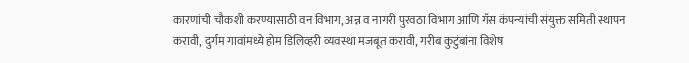कारणांची चौकशी करण्यासाठी वन विभाग, अन्न व नागरी पुरवठा विभाग आणि गॅस कंपन्यांची संयुक्त समिती स्थापन करावी, दुर्गम गावांमध्ये होम डिलिव्हरी व्यवस्था मजबूत करावी, गरीब कुटुंबांना विशेष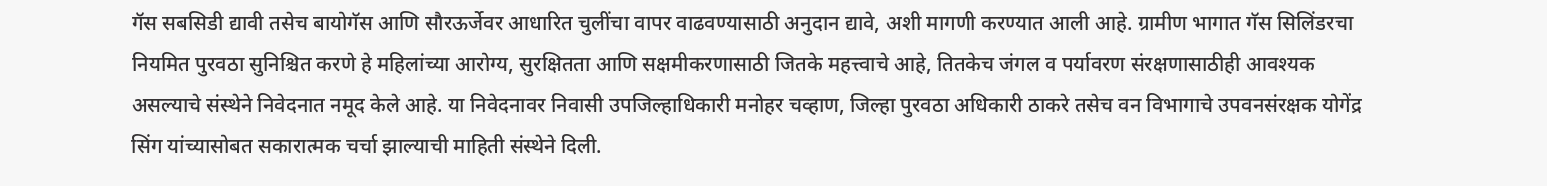गॅस सबसिडी द्यावी तसेच बायोगॅस आणि सौरऊर्जेवर आधारित चुलींचा वापर वाढवण्यासाठी अनुदान द्यावे, अशी मागणी करण्यात आली आहे. ग्रामीण भागात गॅस सिलिंडरचा नियमित पुरवठा सुनिश्चित करणे हे महिलांच्या आरोग्य, सुरक्षितता आणि सक्षमीकरणासाठी जितके महत्त्वाचे आहे, तितकेच जंगल व पर्यावरण संरक्षणासाठीही आवश्यक असल्याचे संस्थेने निवेदनात नमूद केले आहे. या निवेदनावर निवासी उपजिल्हाधिकारी मनोहर चव्हाण, जिल्हा पुरवठा अधिकारी ठाकरे तसेच वन विभागाचे उपवनसंरक्षक योगेंद्र सिंग यांच्यासोबत सकारात्मक चर्चा झाल्याची माहिती संस्थेने दिली.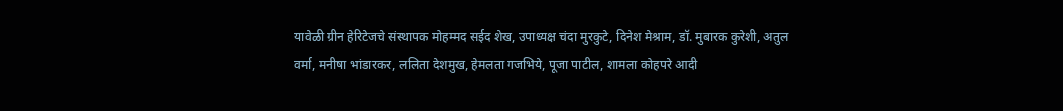यावेळी ग्रीन हेरिटेजचे संस्थापक मोहम्मद सईद शेख, उपाध्यक्ष चंदा मुरकुटे, दिनेश मेश्राम, डॉ. मुबारक कुरेशी, अतुल वर्मा, मनीषा भांडारकर, ललिता देशमुख, हेमलता गजभिये, पूजा पाटील, शामला कोहपरे आदी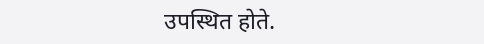उपस्थित होते.